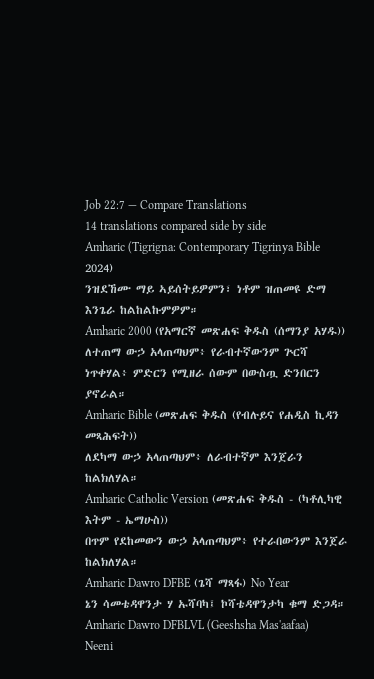Job 22:7 — Compare Translations
14 translations compared side by side
Amharic (Tigrigna: Contemporary Tigrinya Bible 2024)
ንዝደኸሙ ማይ ኣይሰትይዎምን፣ ነቶም ዝጠመዩ ድማ እንጌራ ከልከልኩምዎም።
Amharic 2000 (የአማርኛ መጽሐፍ ቅዱስ (ሰማንያ አሃዱ))
ለተጠማ ውኃ አላጠጣህም፥ የራብተኛውንም ጕርሻ ነጥቀሃል፥ ምድርን የሚዘራ ሰውም በውስጧ ድንበርን ያኖራል።
Amharic Bible (መጽሐፍ ቅዱስ (የብሉይና የሐዲስ ኪዳን መጻሕፍት))
ለደካማ ውኃ አላጠጣህም፥ ለራብተኛም እንጀራን ከልክለሃል።
Amharic Catholic Version (መጽሐፍ ቅዱስ - (ካቶሊካዊ እትም - ኤማሁስ))
በጥም የደከመውን ውኃ አላጠጣህም፥ የተራበውንም እንጀራ ከልክለሃል።
Amharic Dawro DFBE (ጌሻ ማጻፋ) No Year
ኔን ሳመቴዳዋንታ ሃ ኡሻባካ፤ ኮሻቴዳዋንታካ ቁማ ድጋዳ።
Amharic Dawro DFBLVL (Geeshsha Mas'aafaa)
Neeni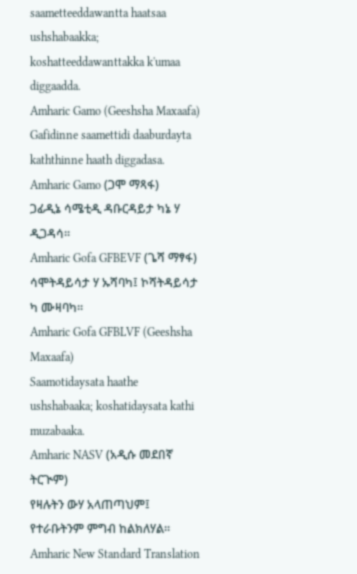saametteeddawantta haatsaa ushshabaakka; koshatteeddawanttakka k'umaa diggaadda.
Amharic Gamo (Geeshsha Maxaafa)
Gafidinne saamettidi daaburdayta kaththinne haath diggadasa.
Amharic Gamo (ጋሞ ማጻፋ)
ጋፊዲኔ ሳሜቲዲ ዳቡርዳይታ ካኔ ሃ ዲጋዳሳ።
Amharic Gofa GFBEVF (ጌሻ ማፃፋ)
ሳሞትዳይሳታ ሃ ኡሻባካ፤ ኮሻትዳይሳታ ካ ሙዛባካ።
Amharic Gofa GFBLVF (Geeshsha Maxaafa)
Saamotidaysata haathe ushshabaaka; koshatidaysata kathi muzabaaka.
Amharic NASV (አዲሱ መደበኛ ትርጒም)
የዛሉትን ውሃ አላጠጣህም፤ የተራቡትንም ምግብ ከልክለሃል።
Amharic New Standard Translation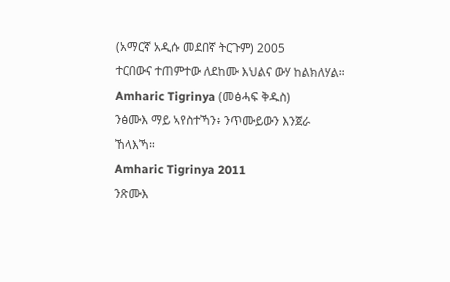(አማርኛ አዲሱ መደበኛ ትርጉም) 2005
ተርበውና ተጠምተው ለደከሙ እህልና ውሃ ከልክለሃል።
Amharic Tigrinya (መፅሓፍ ቅዱስ)
ንፅሙእ ማይ ኣየስተኻን፥ ንጥሙይውን እንጀራ ኸላእኻ።
Amharic Tigrinya 2011
ንጽሙእ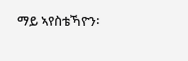ማይ ኣየስቴኻዮን፡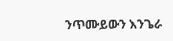ንጥሙይውን እንጌራ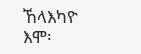ኸላእካዮ እሞ፡